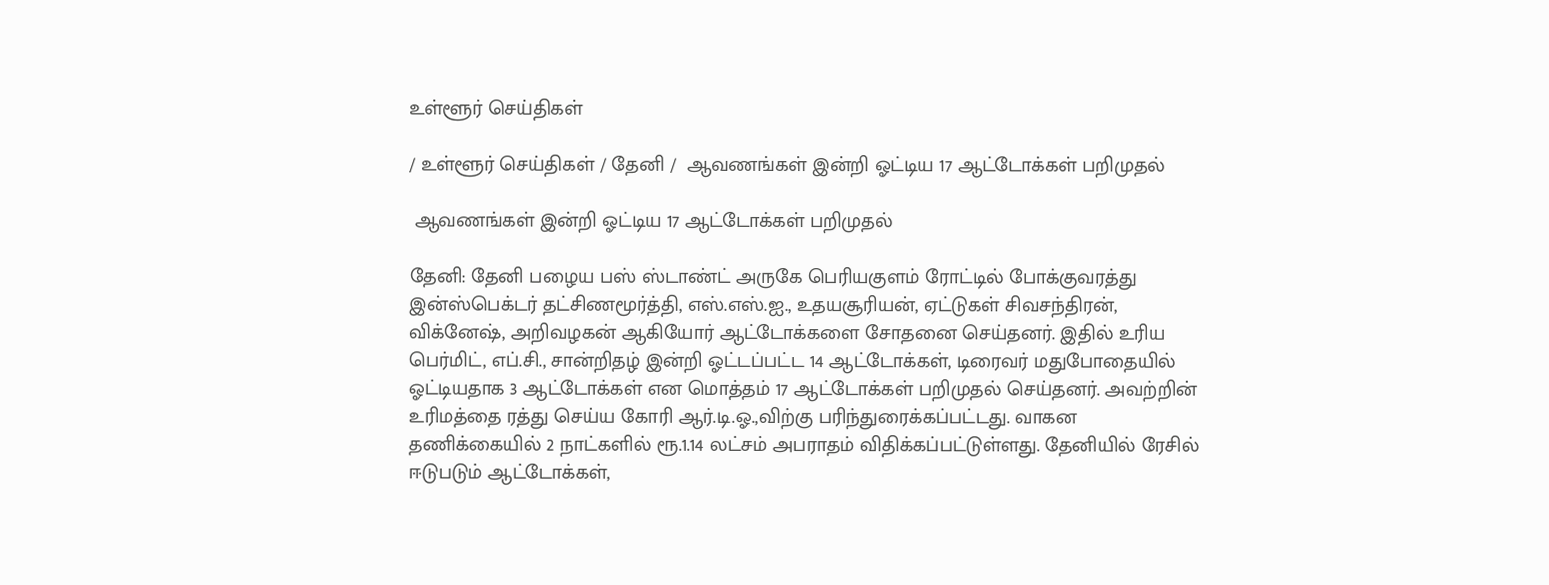உள்ளூர் செய்திகள்

/ உள்ளூர் செய்திகள் / தேனி /  ஆவணங்கள் இன்றி ஓட்டிய 17 ஆட்டோக்கள் பறிமுதல்

 ஆவணங்கள் இன்றி ஓட்டிய 17 ஆட்டோக்கள் பறிமுதல்

தேனி: தேனி பழைய பஸ் ஸ்டாண்ட் அருகே பெரியகுளம் ரோட்டில் போக்குவரத்து இன்ஸ்பெக்டர் தட்சிணமூர்த்தி, எஸ்.எஸ்.ஐ., உதயசூரியன், ஏட்டுகள் சிவசந்திரன், விக்னேஷ், அறிவழகன் ஆகியோர் ஆட்டோக்களை சோதனை செய்தனர். இதில் உரிய பெர்மிட், எப்.சி., சான்றிதழ் இன்றி ஓட்டப்பட்ட 14 ஆட்டோக்கள், டிரைவர் மதுபோதையில் ஓட்டியதாக 3 ஆட்டோக்கள் என மொத்தம் 17 ஆட்டோக்கள் பறிமுதல் செய்தனர். அவற்றின் உரிமத்தை ரத்து செய்ய கோரி ஆர்.டி.ஓ.,விற்கு பரிந்துரைக்கப்பட்டது. வாகன தணிக்கையில் 2 நாட்களில் ரூ.1.14 லட்சம் அபராதம் விதிக்கப்பட்டுள்ளது. தேனியில் ரேசில் ஈடுபடும் ஆட்டோக்கள்,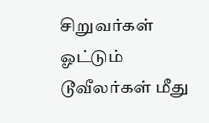சிறுவர்கள் ஓட்டும் டூவீலர்கள் மீது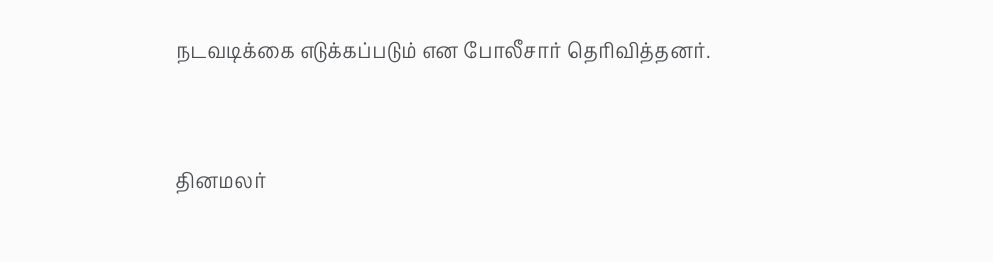நடவடிக்கை எடுக்கப்படும் என போலீசார் தெரிவித்தனர்.


தினமலர்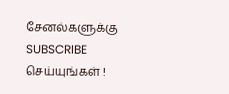சேனல்களுக்கு SUBSCRIBE செய்யுங்கள் !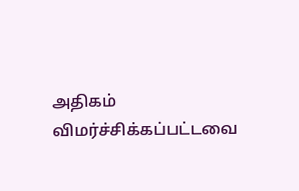அதிகம் விமர்ச்சிக்கப்பட்டவை